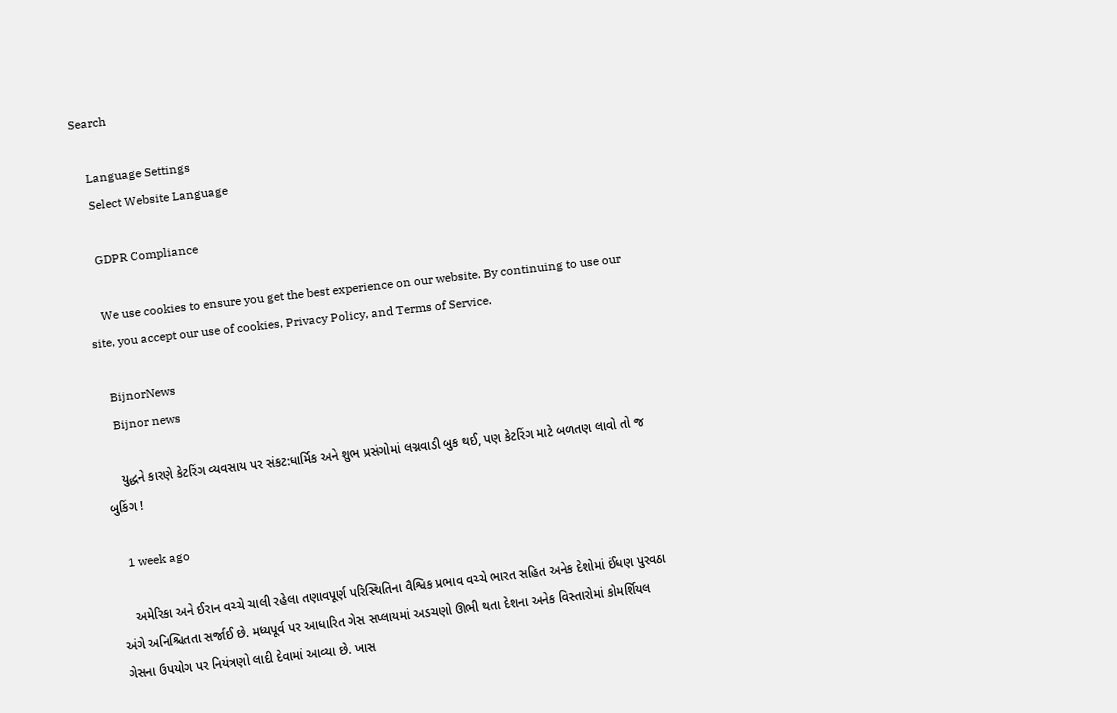Search

    Language Settings
    Select Website Language

    GDPR Compliance

    We use cookies to ensure you get the best experience on our website. By continuing to use our site, you accept our use of cookies, Privacy Policy, and Terms of Service.

    BijnorNews
    Bijnor news

    યુદ્ધને કારણે કેટરિંગ વ્યવસાય પર સંકટ:ધાર્મિક અને શુભ પ્રસંગોમાં લગ્નવાડી બુક થઈ, પણ કેટરિંગ માટે બળતણ લાવો તો જ બુકિંગ !

    1 week ago

    અમેરિકા અને ઈરાન વચ્ચે ચાલી રહેલા તણાવપૂર્ણ પરિસ્થિતિના વૈશ્વિક પ્રભાવ વચ્ચે ભારત સહિત અનેક દેશોમાં ઈંધણ પુરવઠા અંગે અનિશ્ચિતતા સર્જાઈ છે. મધ્યપૂર્વ પર આધારિત ગેસ સપ્લાયમાં અડચણો ઊભી થતા દેશના અનેક વિસ્તારોમાં કોમર્શિયલ ગેસના ઉપયોગ પર નિયંત્રણો લાદી દેવામાં આવ્યા છે. ખાસ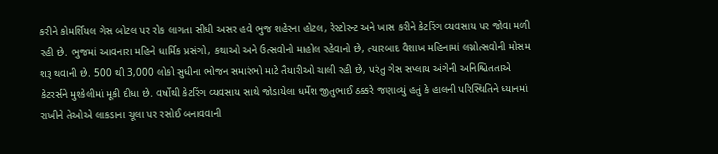કરીને કોમર્શિયલ ગેસ બોટલ પર રોક લાગતા સીધી અસર હવે ભુજ શહેરના હોટલ, રેસ્ટોરન્ટ અને ખાસ કરીને કેટરિંગ વ્યવસાય પર જોવા મળી રહી છે. ભુજમાં આવનારા મહિને ધાર્મિક પ્રસંગો, કથાઓ અને ઉત્સવોનો માહોલ રહેવાનો છે, ત્યારબાદ વૈશાખ મહિનામાં લગ્નોત્સવોની મોસમ શરૂ થવાની છે. 500 થી 3,000 લોકો સુધીના ભોજન સમારંભો માટે તૈયારીઓ ચાલી રહી છે, પરંતુ ગેસ સપ્લાય અંગેની અનિશ્ચિતતાએ કેટરર્સને મુશ્કેલીમાં મૂકી દીધા છે. વર્ષોથી કેટરિંગ વ્યવસાય સાથે જોડાયેલા ધર્મેશ જીતુભાઈ ઠક્કરે જણાવ્યું હતું કે હાલની પરિસ્થિતિને ધ્યાનમાં રાખીને તેઓએ લાકડાના ચૂલા પર રસોઈ બનાવવાની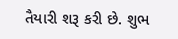તૈયારી શરૂ કરી છે. શુભ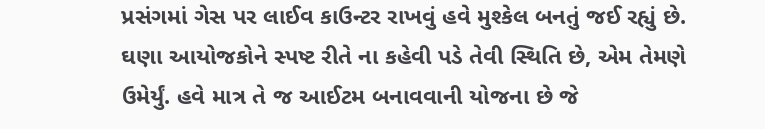પ્રસંગમાં ગેસ પર લાઈવ કાઉન્ટર રાખવું હવે મુશ્કેલ બનતું જઈ રહ્યું છે. ઘણા આયોજકોને સ્પષ્ટ રીતે ના કહેવી પડે તેવી સ્થિતિ છે, એમ તેમણે ઉમેર્યું. હવે માત્ર તે જ આઈટમ બનાવવાની યોજના છે જે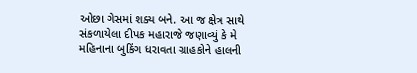ઓછા ગેસમાં શક્ય બને. આ જ ક્ષેત્ર સાથે સંકળાયેલા દીપક મહારાજે જણાવ્યું કે મે મહિનાના બુકિંગ ધરાવતા ગ્રાહકોને હાલની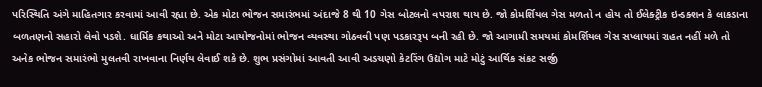પરિસ્થિતિ અંગે માહિતગાર કરવામાં આવી રહ્યા છે. એક મોટા ભોજન સમારંભમાં અંદાજે 8 થી 10 ગેસ બોટલનો વપરાશ થાય છે. જો કોમર્શિયલ ગેસ મળતો ન હોય તો ઈલેક્ટ્રીક ઇન્ડક્શન કે લાકડાના બળતણનો સહારો લેવો પડશે. ધાર્મિક કથાઓ અને મોટા આયોજનોમાં ભોજન વ્યવસ્થા ગોઠવવી પણ પડકારરૂપ બની રહી છે. જો આગામી સમયમાં કોમર્શિયલ ગેસ સપ્લાયમાં રાહત નહીં મળે તો અનેક ભોજન સમારંભો મુલતવી રાખવાના નિર્ણય લેવાઈ શકે છે. શુભ પ્રસંગોમાં આવતી આવી અડચણો કેટરિંગ ઉદ્યોગ માટે મોટું આર્થિક સંકટ સર્જી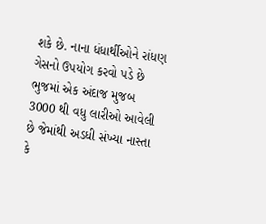શકે છે. નાના ધંધાર્થીઓને રાંધણ ગેસનો ઉપયોગ કરવો પડે છે ભુજમાં એક અંદાજ મુજબ 3000 થી વધુ લારીઓ આવેલી છે જેમાંથી અડધી સંખ્યા નાસ્તા કે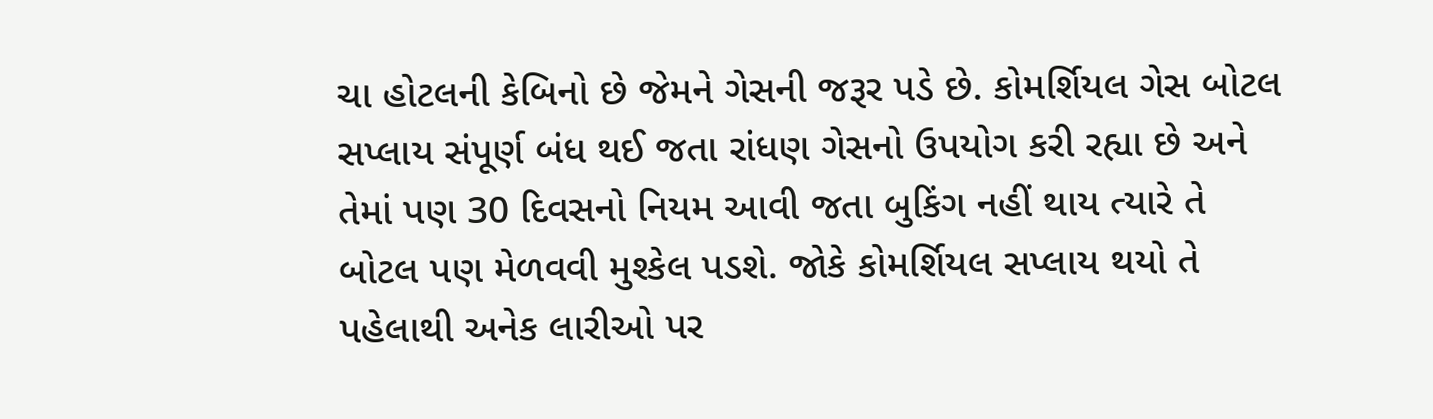ચા હોટલની કેબિનો છે જેમને ગેસની જરૂર પડે છે. કોમર્શિયલ ગેસ બોટલ સપ્લાય સંપૂર્ણ બંધ થઈ જતા રાંધણ ગેસનો ઉપયોગ કરી રહ્યા છે અને તેમાં પણ 30 દિવસનો નિયમ આવી જતા બુકિંગ નહીં થાય ત્યારે તે બોટલ પણ મેળવવી મુશ્કેલ પડશે. જોકે કોમર્શિયલ સપ્લાય થયો તે પહેલાથી અનેક લારીઓ પર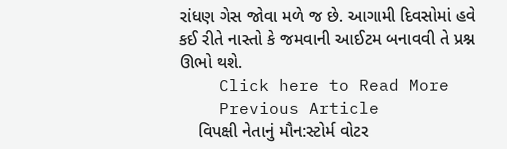રાંધણ ગેસ જોવા મળે જ છે. આગામી દિવસોમાં હવે કઈ રીતે નાસ્તો કે જમવાની આઈટમ બનાવવી તે પ્રશ્ન ઊભો થશે.
    Click here to Read More
    Previous Article
    વિપક્ષી નેતાનું મૌન:સ્ટોર્મ વોટર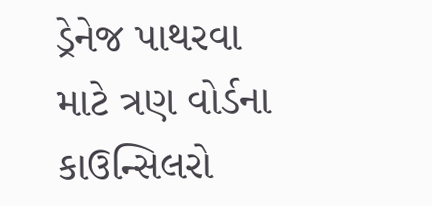ડ્રેનેજ પાથરવા માટે ત્રણ વોર્ડના કાઉન્સિલરો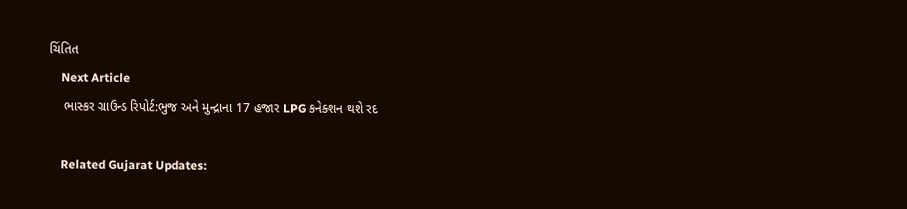ચિંતિત
    Next Article
    ભાસ્કર ગ્રાઉન્ડ રિપોર્ટ:ભુજ અને મુન્દ્રાના 17 હજાર LPG કનેક્શન થશે રદ

    Related Gujarat Updates: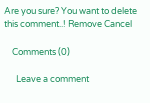Are you sure? You want to delete this comment..! Remove Cancel

    Comments (0)

      Leave a comment